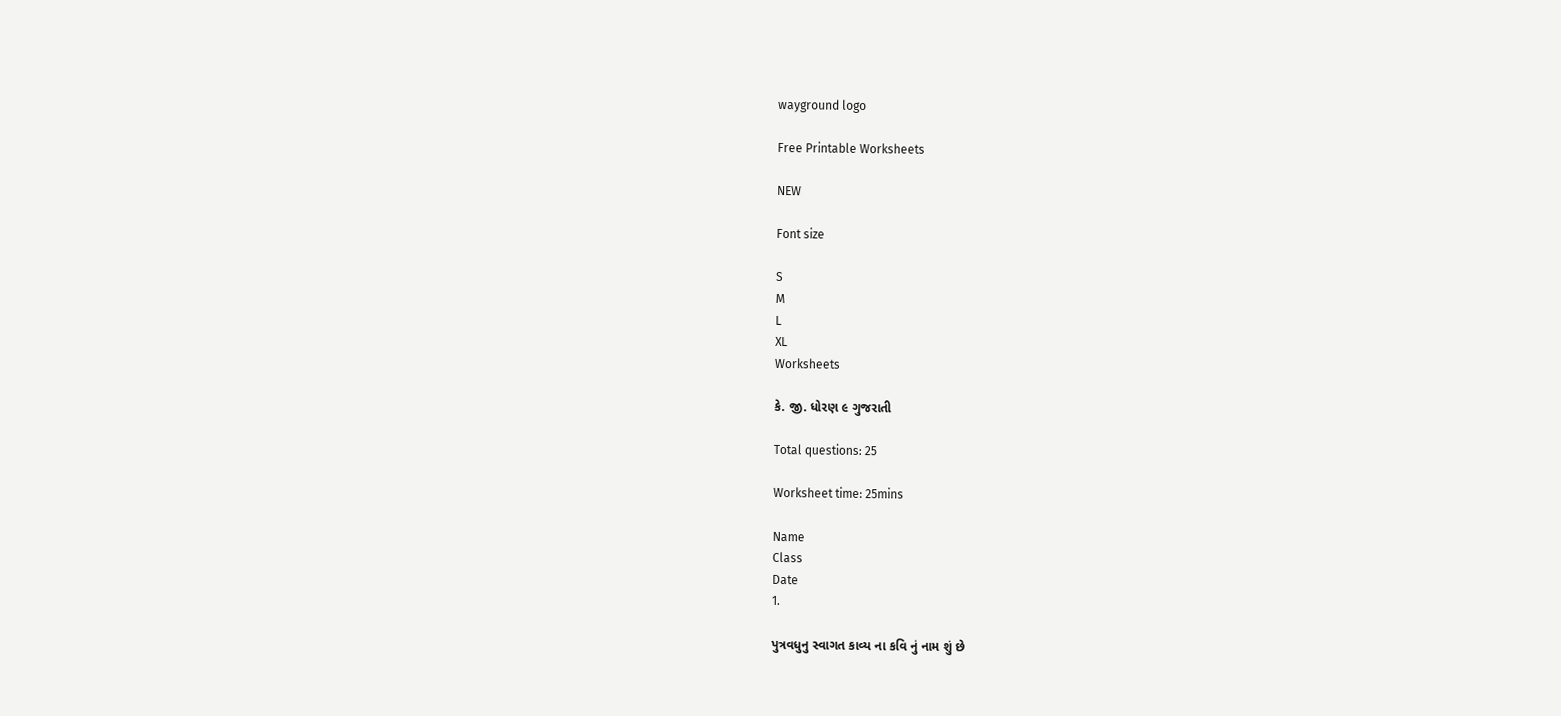wayground logo

Free Printable Worksheets

NEW

Font size

S
M
L
XL
Worksheets

કે. જી. ધોરણ ૯ ગુજરાતી

Total questions: 25

Worksheet time: 25mins

Name
Class
Date
1.

પુત્રવધુનુ સ્વાગત કાવ્ય ના કવિ નું નામ શું છે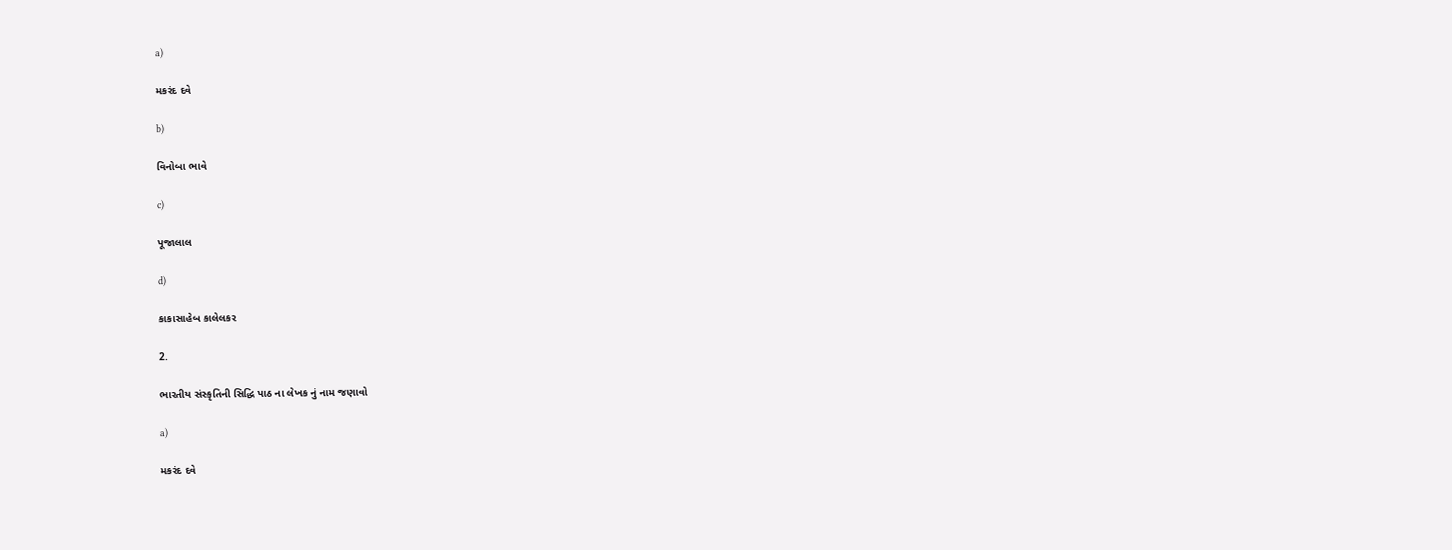a)

મકરંદ દવે

b)

વિનોબા ભાવે

c)

પૂજાલાલ

d)

કાકાસાહેબ કાલેલકર

2.

ભારતીય સંસ્કૃતિની સિદ્ધિ પાઠ ના લેખક નું નામ જણાવો

a)

મકરંદ દવે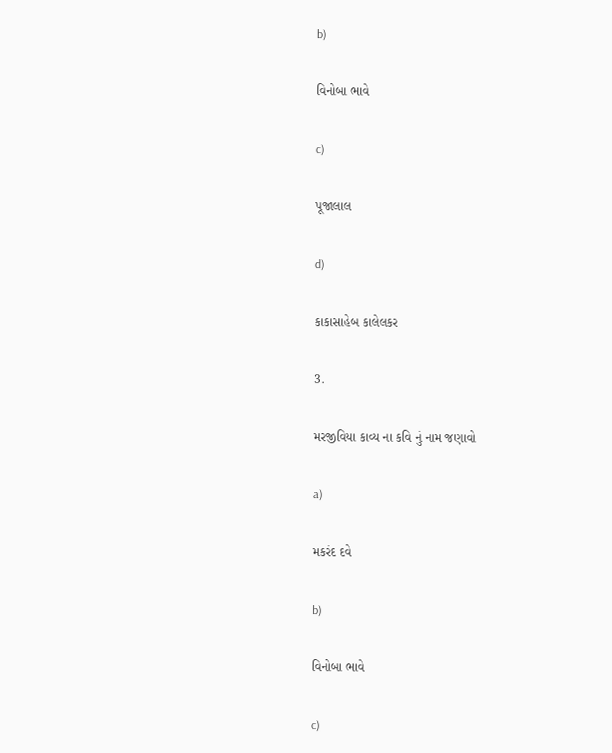b)

વિનોબા ભાવે

c)

પૂજાલાલ

d)

કાકાસાહેબ કાલેલકર

3.

મરજીવિયા કાવ્ય ના કવિ નું નામ જણાવો

a)

મકરંદ દવે

b)

વિનોબા ભાવે

c)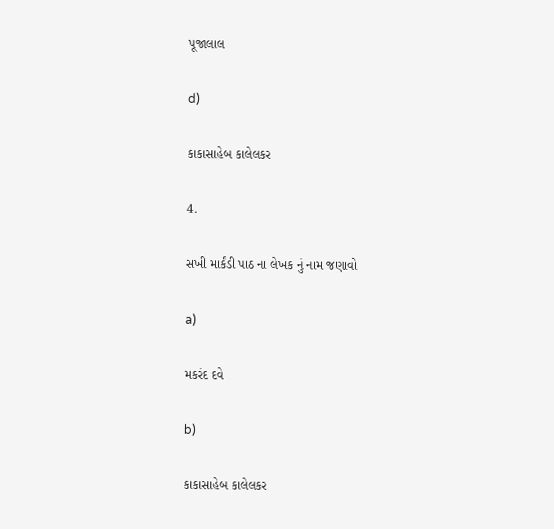પૂજાલાલ

d)

કાકાસાહેબ કાલેલકર

4.

સખી માર્કંડી પાઠ ના લેખક નું નામ જણાવો

a)

મકરંદ દવે

b)

કાકાસાહેબ કાલેલકર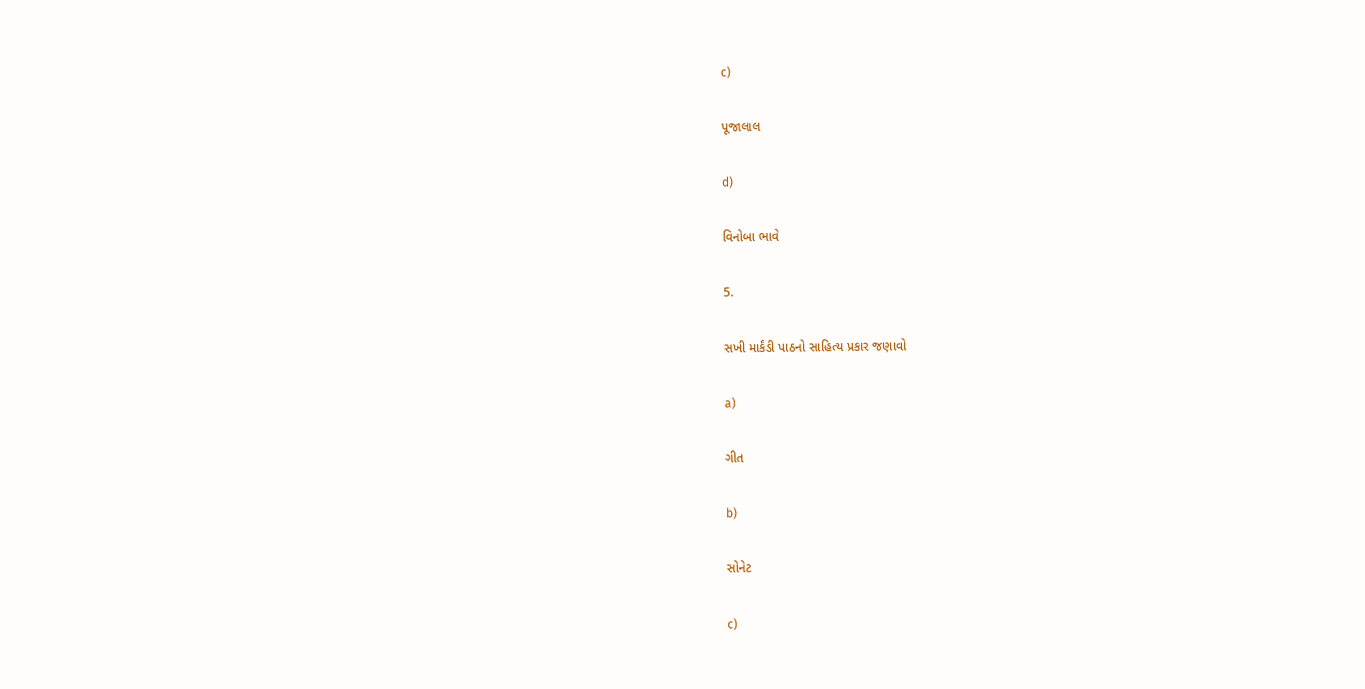c)

પૂજાલાલ

d)

વિનોબા ભાવે

5.

સખી માર્કંડી પાઠનો સાહિત્ય પ્રકાર જણાવો

a)

ગીત

b)

સોનેટ

c)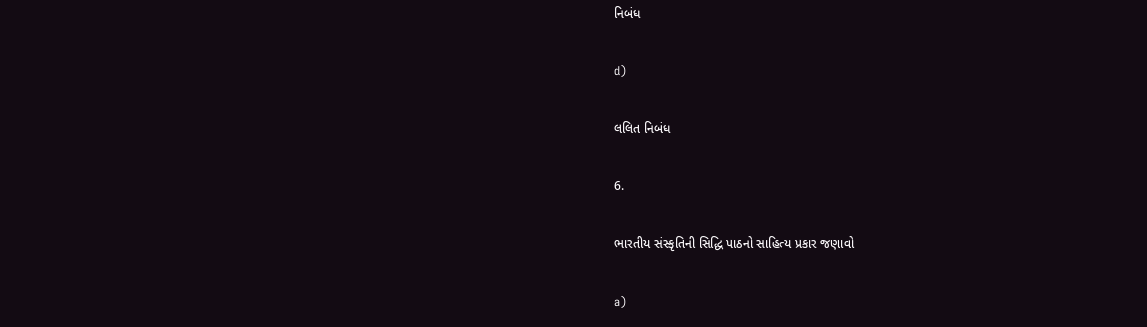નિબંધ

d)

લલિત નિબંધ

6.

ભારતીય સંસ્કૃતિની સિદ્ધિ પાઠનો સાહિત્ય પ્રકાર જણાવો

a)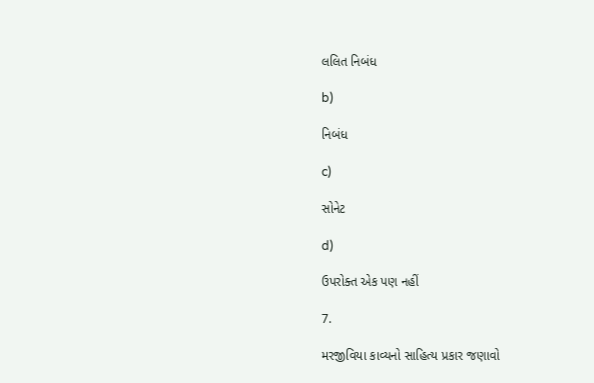લલિત નિબંધ

b)

નિબંધ

c)

સોનેટ

d)

ઉપરોક્ત એક પણ નહીં

7.

મરજીવિયા કાવ્યનો સાહિત્ય પ્રકાર જણાવો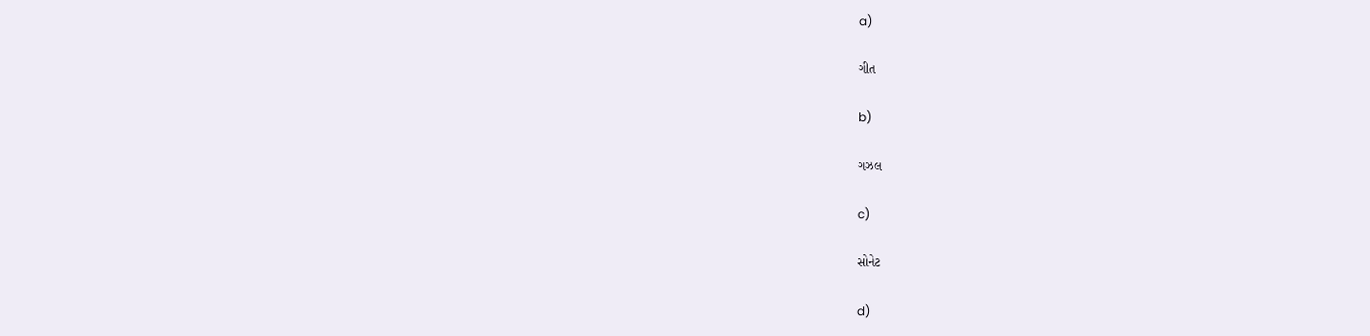a)

ગીત

b)

ગઝલ

c)

સોનેટ

d)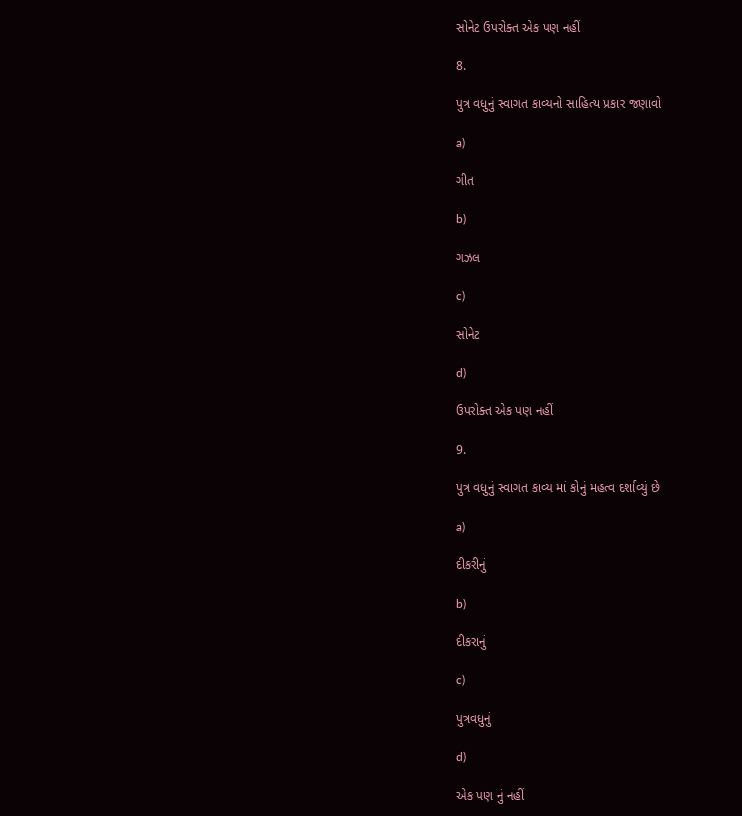સોનેટ ઉપરોક્ત એક પણ નહીં

8.

પુત્ર વધુનું સ્વાગત કાવ્યનો સાહિત્ય પ્રકાર જણાવો

a)

ગીત

b)

ગઝલ

c)

સોનેટ

d)

ઉપરોક્ત એક પણ નહીં

9.

પુત્ર વધુનું સ્વાગત કાવ્ય માં કોનું મહત્વ દર્શાવ્યું છે

a)

દીકરીનું

b)

દીકરાનું

c)

પુત્રવધુનું

d)

એક પણ નું નહીં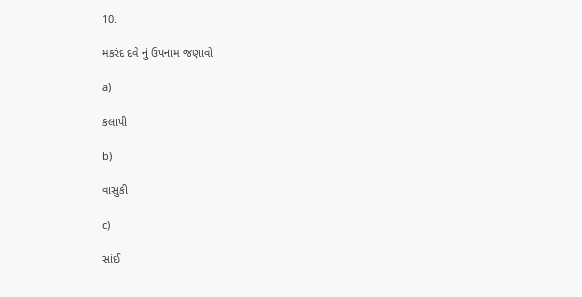10.

મકરંદ દવે નું ઉપનામ જણાવો

a)

કલાપી

b)

વાસુકી

c)

સાંઈ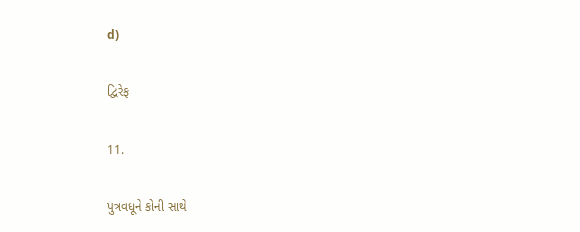d)

દ્વિરેફ

11.

પુત્રવધૂને કોની સાથે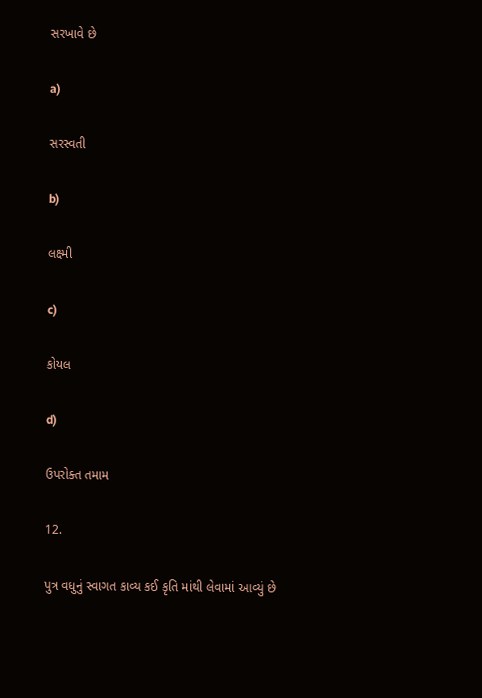સરખાવે છે

a)

સરસ્વતી

b)

લક્ષ્મી

c)

કોયલ

d)

ઉપરોક્ત તમામ

12.

પુત્ર વધુનું સ્વાગત કાવ્ય કઈ કૃતિ માંથી લેવામાં આવ્યું છે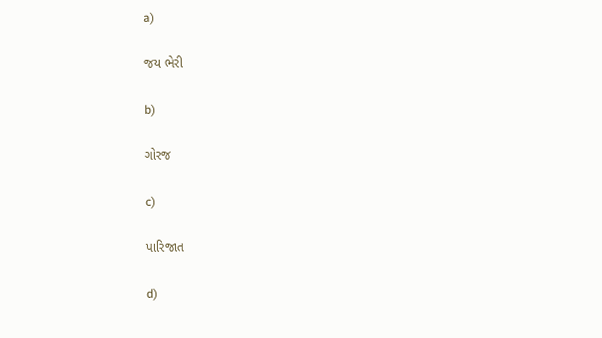a)

જય ભેરી

b)

ગોરજ

c)

પારિજાત

d)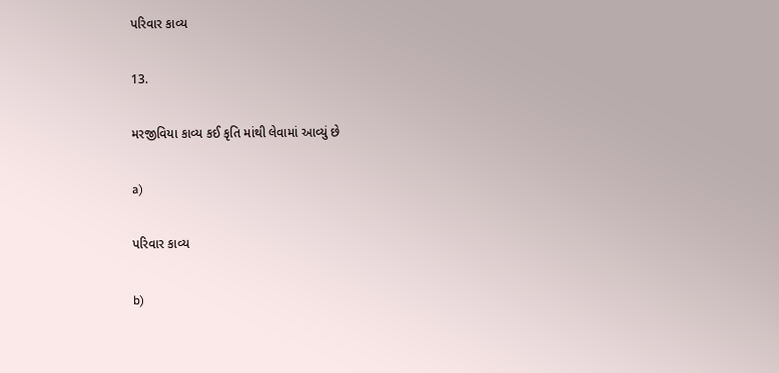પરિવાર કાવ્ય

13.

મરજીવિયા કાવ્ય કઈ કૃતિ માંથી લેવામાં આવ્યું છે

a)

પરિવાર કાવ્ય

b)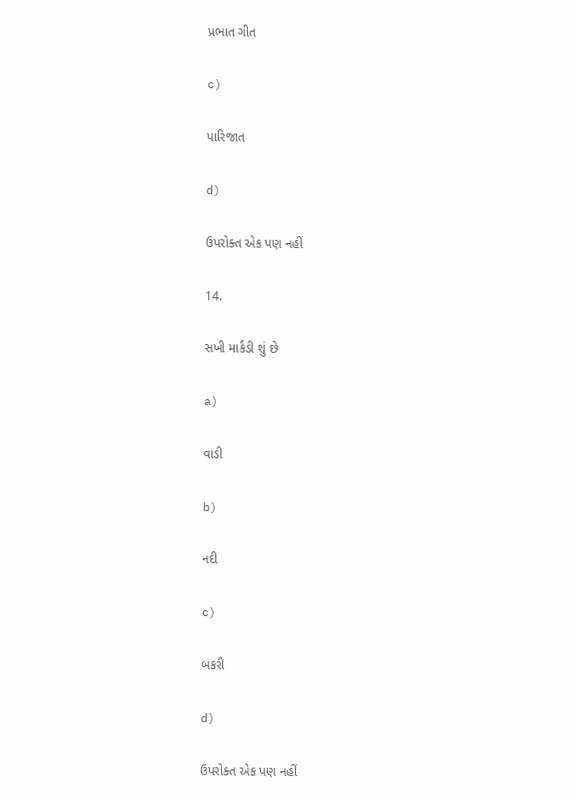પ્રભાત ગીત

c)

પારિજાત

d)

ઉપરોક્ત એક પણ નહીં

14.

સખી માર્કંડી શું છે

a)

વાડી

b)

નદી

c)

બકરી

d)

ઉપરોક્ત એક પણ નહીં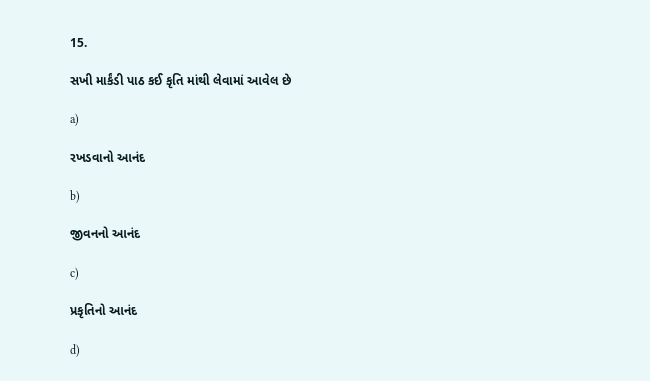15.

સખી માર્કંડી પાઠ કઈ કૃતિ માંથી લેવામાં આવેલ છે

a)

રખડવાનો આનંદ

b)

જીવનનો આનંદ

c)

પ્રકૃતિનો આનંદ

d)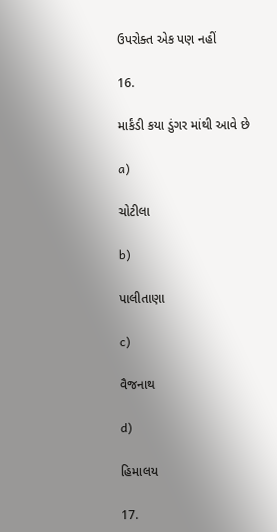ઉપરોક્ત એક પણ નહીં

16.

માર્કંડી કયા ડુંગર માંથી આવે છે

a)

ચોટીલા

b)

પાલીતાણા

c)

વૈજનાથ

d)

હિમાલય

17.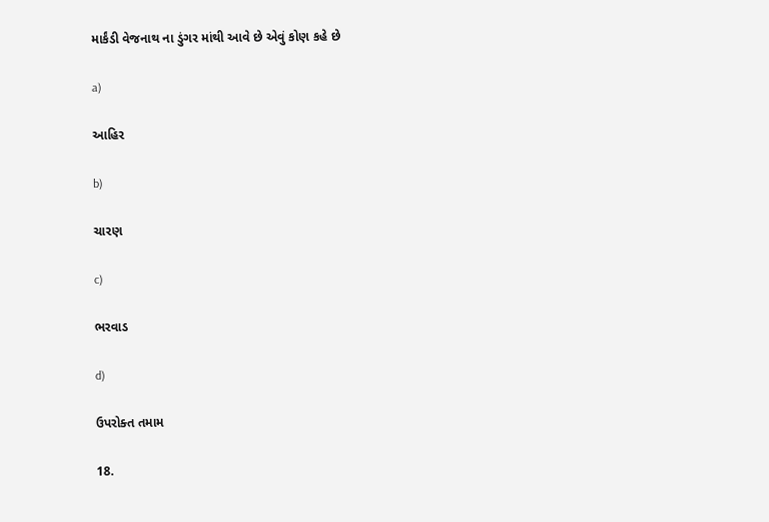માર્કંડી વેજનાથ ના ડુંગર માંથી આવે છે એવું કોણ કહે છે

a)

આહિર

b)

ચારણ

c)

ભરવાડ

d)

ઉપરોક્ત તમામ

18.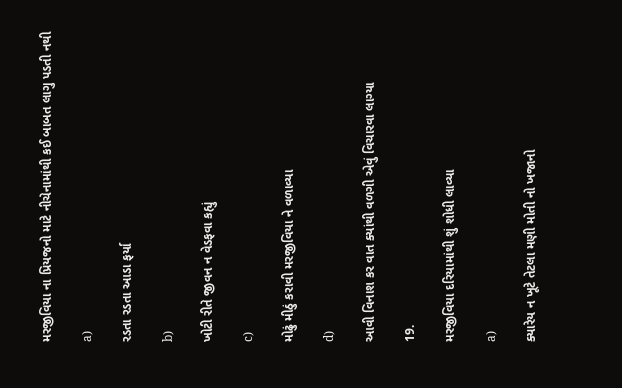મરજીવિયા ના પ્રિયજનો માટે નીચેનામાંથી કઈ બાબત લાગુ પડતી નથી

a)

રડતા રડતા આડા ફર્યા

b)

ખોટી રીતે જીવન ન વેડફવા કહ્યું

c)

મોઢું મીઠું કરાવી મરજીવિયા ને વળાવ્યા

d)

આવી વિનાશ કર વાત ક્યાંથી વળગી એવું વિચારવા લાગ્યા

19.

મરજીવિયા દરિયામાંથી શું શોધી લાવ્યા

a)

ક્યારેય ન ખૂટે તેટલા મણી મોતી નો ખજાનો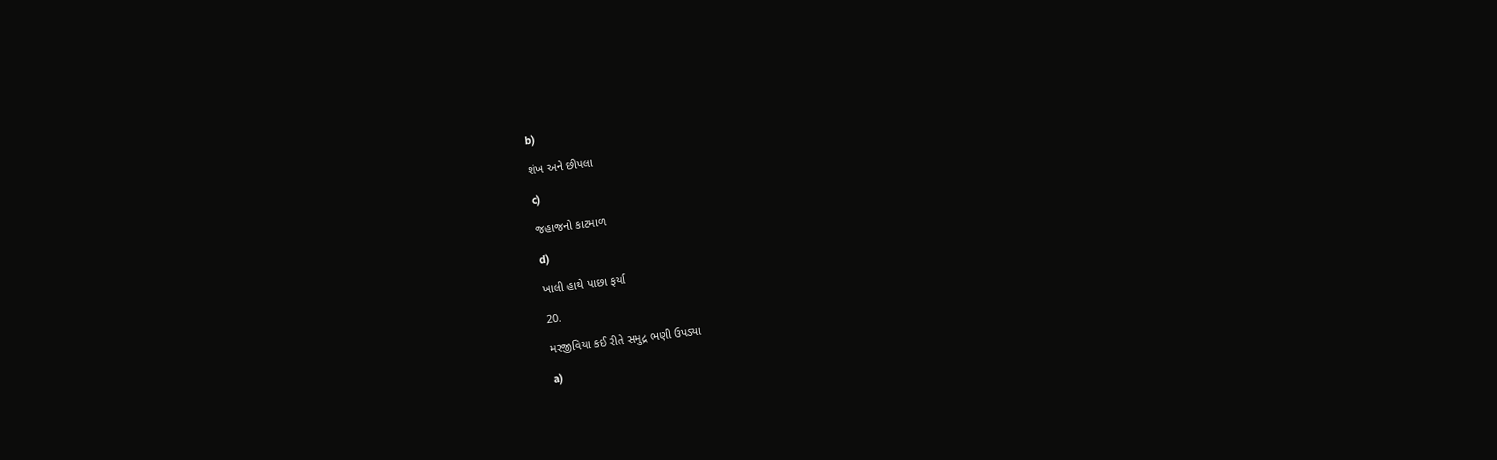b)

શંખ અને છીપલા

c)

જહાજનો કાટમાળ

d)

ખાલી હાથે પાછા ફર્યા

20.

મરજીવિયા કઈ રીતે સમુદ્ર ભણી ઉપડ્યા

a)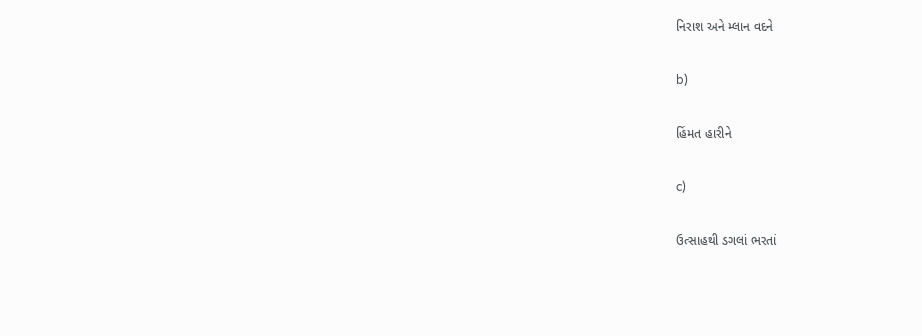નિરાશ અને મ્લાન વદને

b)

હિંમત હારીને

c)

ઉત્સાહથી ડગલાં ભરતાં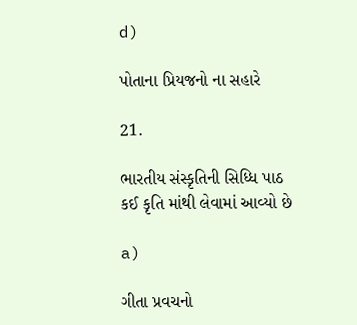d)

પોતાના પ્રિયજનો ના સહારે

21.

ભારતીય સંસ્કૃતિની સિધ્ધિ પાઠ કઈ કૃતિ માંથી લેવામાં આવ્યો છે

a)

ગીતા પ્રવચનો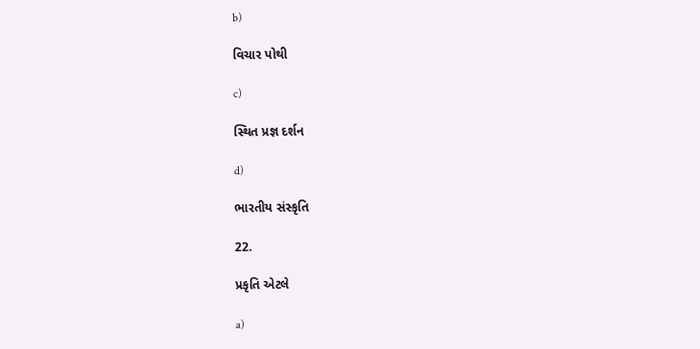b)

વિચાર પોથી

c)

સ્થિત પ્રજ્ઞ દર્શન

d)

ભારતીય સંસ્કૃતિ

22.

પ્રકૃતિ એટલે

a)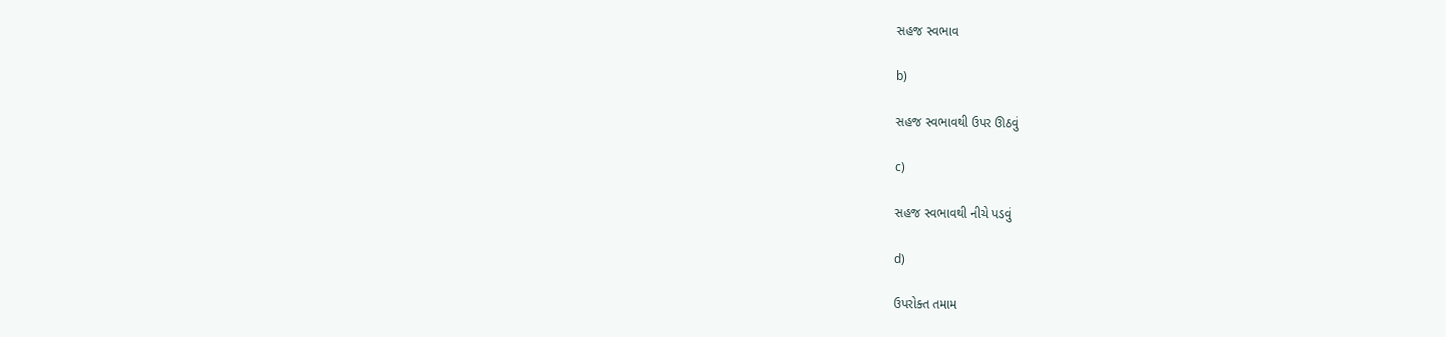સહજ સ્વભાવ

b)

સહજ સ્વભાવથી ઉપર ઊઠવું

c)

સહજ સ્વભાવથી નીચે પડવું

d)

ઉપરોક્ત તમામ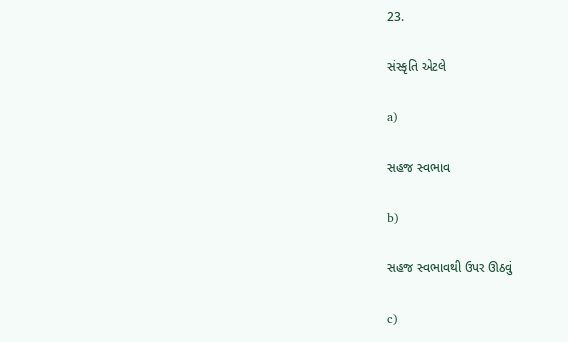23.

સંસ્કૃતિ એટલે

a)

સહજ સ્વભાવ

b)

સહજ સ્વભાવથી ઉપર ઊઠવું

c)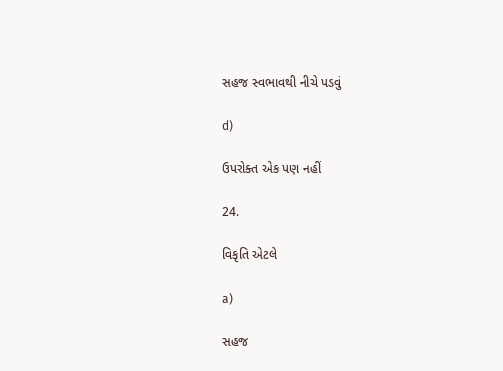સહજ સ્વભાવથી નીચે પડવું

d)

ઉપરોક્ત એક પણ નહીં

24.

વિકૃતિ એટલે

a)

સહજ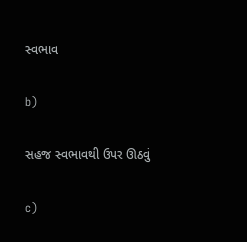સ્વભાવ

b)

સહજ સ્વભાવથી ઉપર ઊઠવું

c)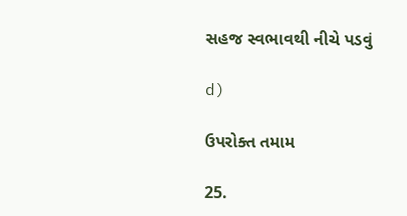સહજ સ્વભાવથી નીચે પડવું

d)

ઉપરોક્ત તમામ

25.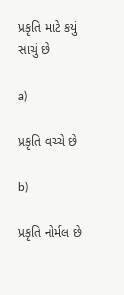પ્રકૃતિ માટે કયું સાચું છે

a)

પ્રકૃતિ વચ્ચે છે

b)

પ્રકૃતિ નોર્મલ છે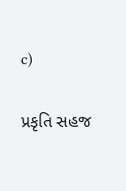c)

પ્રકૃતિ સહજ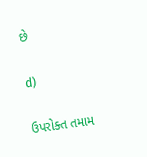છે

d)

ઉપરોક્ત તમામ